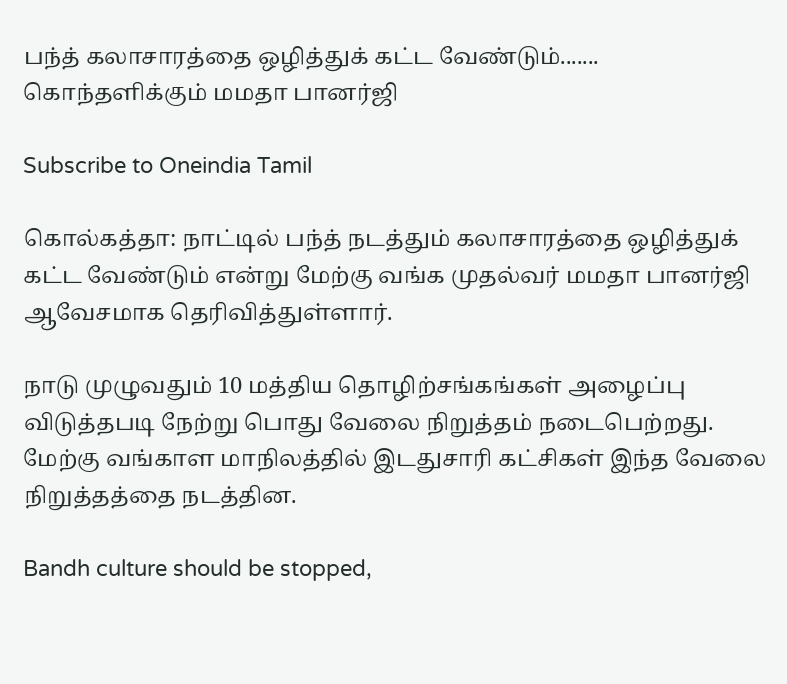பந்த் கலாசாரத்தை ஒழித்துக் கட்ட வேண்டும்....... கொந்தளிக்கும் மமதா பானர்ஜி

Subscribe to Oneindia Tamil

கொல்கத்தா: நாட்டில் பந்த் நடத்தும் கலாசாரத்தை ஒழித்துக் கட்ட வேண்டும் என்று மேற்கு வங்க முதல்வர் மமதா பானர்ஜி ஆவேசமாக தெரிவித்துள்ளார்.

நாடு முழுவதும் 10 மத்திய தொழிற்சங்கங்கள் அழைப்பு விடுத்தபடி நேற்று பொது வேலை நிறுத்தம் நடைபெற்றது. மேற்கு வங்காள மாநிலத்தில் இடதுசாரி கட்சிகள் இந்த வேலை நிறுத்தத்தை நடத்தின.

Bandh culture should be stopped,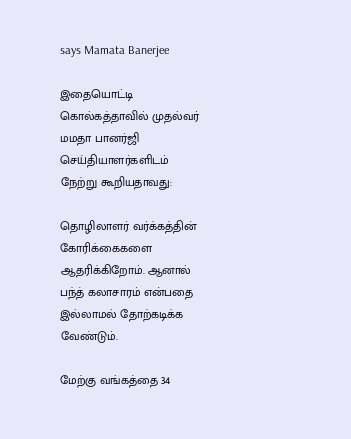says Mamata Banerjee

இதையொட்டி கொல்கத்தாவில் முதல்வர் மமதா பானர்ஜி செய்தியாளர்களிடம் நேற்று கூறியதாவது:

தொழிலாளர் வர்க்கத்தின் கோரிக்கைகளை ஆதரிக்கிறோம். ஆனால் பந்த் கலாசாரம் என்பதை இல்லாமல் தோற்கடிக்க வேண்டும்.

மேற்கு வங்கத்தை 34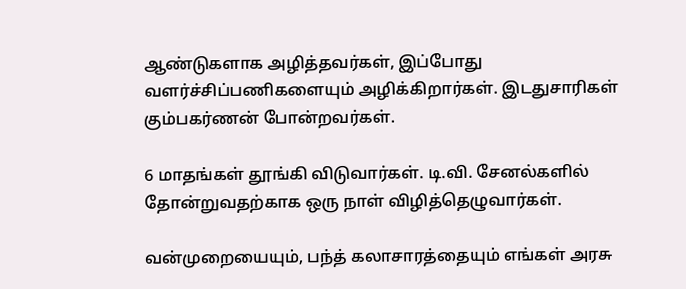ஆண்டுகளாக அழித்தவர்கள், இப்போது வளர்ச்சிப்பணிகளையும் அழிக்கிறார்கள். இடதுசாரிகள் கும்பகர்ணன் போன்றவர்கள்.

6 மாதங்கள் தூங்கி விடுவார்கள். டி.வி. சேனல்களில் தோன்றுவதற்காக ஒரு நாள் விழித்தெழுவார்கள்.

வன்முறையையும், பந்த் கலாசாரத்தையும் எங்கள் அரசு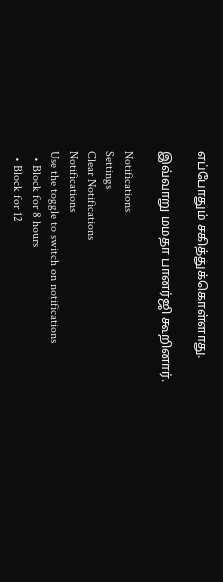எப்போதும் சகித்துக்கொள்ளாது.

இவ்வாறு மமதா பானர்ஜி கூறினார்.

Notifications
Settings
Clear Notifications
Notifications
Use the toggle to switch on notifications
  • Block for 8 hours
  • Block for 12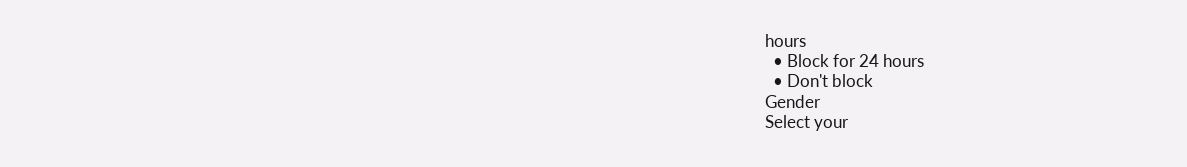hours
  • Block for 24 hours
  • Don't block
Gender
Select your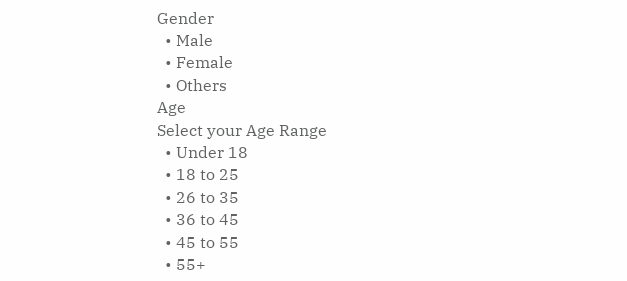Gender
  • Male
  • Female
  • Others
Age
Select your Age Range
  • Under 18
  • 18 to 25
  • 26 to 35
  • 36 to 45
  • 45 to 55
  • 55+